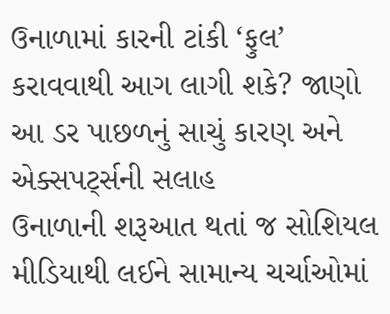ઉનાળામાં કારની ટાંકી ‘ફુલ’ કરાવવાથી આગ લાગી શકે? જાણો આ ડર પાછળનું સાચું કારણ અને એક્સપર્ટ્સની સલાહ
ઉનાળાની શરૂઆત થતાં જ સોશિયલ મીડિયાથી લઈને સામાન્ય ચર્ચાઓમાં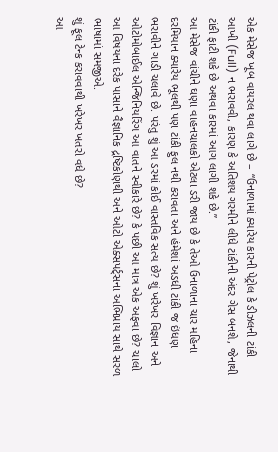એક મેસેજ ખૂબ વાયરલ થવા લાગે છે – “ઉનાળામાં ક્યારેય કારની પેટ્રોલ કે ડીઝલની ટાંકી આખી (Full) ન ભરાવવી, કારણ કે અતિશય ગરમીને લીધે ટાંકીની અંદર ગેસ બનશે, જેનાથી ટાંકી ફાટી શકે છે અથવા કારમાં આગ લાગી શકે છે.”
આ મેસેજ વાંચીને ઘણા વાહનચાલકો એટલા ડરી જાય છે કે તેઓ ઉનાળાના ચાર મહિના દરમિયાન ક્યારેય ભૂલથી પણ ટાંકી ફુલ નથી કરાવતા અને હંમેશાં અડધી ટાંકી જ ઇંધણ ભરાવીને ગાડી ચલાવે છે. પરંતુ શું આ ડરમાં કોઈ વાસ્તવિક સત્ય છે? શું ખરેખર વિજ્ઞાન અને ઓટોમોબાઈલ એન્જિનિયરિંગ આ વાતને સ્વીકારે છે? કે પછી આ માત્ર એક અફવા છે? ચાલો આ વિષયના દરેક પાસાને વૈજ્ઞાનિક દ્રષ્ટિકોણથી અને ઓટો એક્સપર્ટ્સના અભિપ્રાય સાથે સરળ ભાષામાં સમજીએ.
શું ફૂલ ટેન્ક કરાવવાથી ખરેખર ખતરો વધે છે?
આ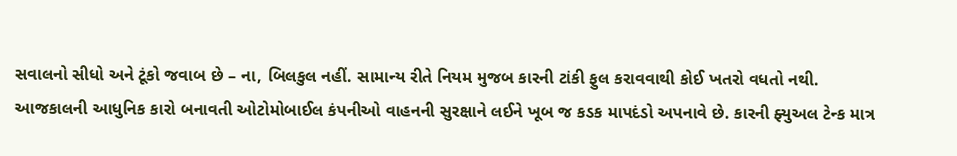સવાલનો સીધો અને ટૂંકો જવાબ છે – ના, બિલકુલ નહીં. સામાન્ય રીતે નિયમ મુજબ કારની ટાંકી ફુલ કરાવવાથી કોઈ ખતરો વધતો નથી.
આજકાલની આધુનિક કારો બનાવતી ઓટોમોબાઈલ કંપનીઓ વાહનની સુરક્ષાને લઈને ખૂબ જ કડક માપદંડો અપનાવે છે. કારની ફ્યુઅલ ટેન્ક માત્ર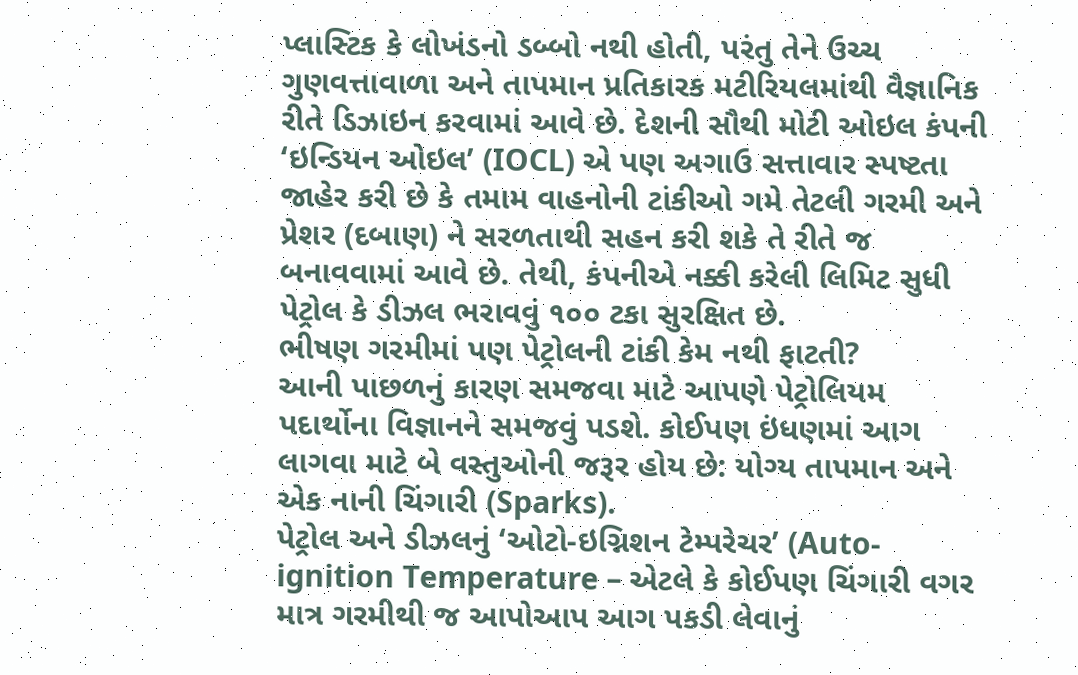પ્લાસ્ટિક કે લોખંડનો ડબ્બો નથી હોતી, પરંતુ તેને ઉચ્ચ ગુણવત્તાવાળા અને તાપમાન પ્રતિકારક મટીરિયલમાંથી વૈજ્ઞાનિક રીતે ડિઝાઇન કરવામાં આવે છે. દેશની સૌથી મોટી ઓઇલ કંપની ‘ઇન્ડિયન ઓઇલ’ (IOCL) એ પણ અગાઉ સત્તાવાર સ્પષ્ટતા જાહેર કરી છે કે તમામ વાહનોની ટાંકીઓ ગમે તેટલી ગરમી અને પ્રેશર (દબાણ) ને સરળતાથી સહન કરી શકે તે રીતે જ બનાવવામાં આવે છે. તેથી, કંપનીએ નક્કી કરેલી લિમિટ સુધી પેટ્રોલ કે ડીઝલ ભરાવવું ૧૦૦ ટકા સુરક્ષિત છે.
ભીષણ ગરમીમાં પણ પેટ્રોલની ટાંકી કેમ નથી ફાટતી?
આની પાછળનું કારણ સમજવા માટે આપણે પેટ્રોલિયમ પદાર્થોના વિજ્ઞાનને સમજવું પડશે. કોઈપણ ઇંધણમાં આગ લાગવા માટે બે વસ્તુઓની જરૂર હોય છે: યોગ્ય તાપમાન અને એક નાની ચિંગારી (Sparks).
પેટ્રોલ અને ડીઝલનું ‘ઓટો-ઇગ્નિશન ટેમ્પરેચર’ (Auto-ignition Temperature – એટલે કે કોઈપણ ચિંગારી વગર માત્ર ગરમીથી જ આપોઆપ આગ પકડી લેવાનું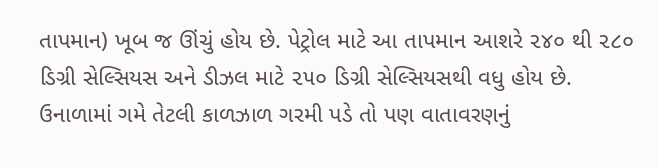તાપમાન) ખૂબ જ ઊંચું હોય છે. પેટ્રોલ માટે આ તાપમાન આશરે ૨૪૦ થી ૨૮૦ ડિગ્રી સેલ્સિયસ અને ડીઝલ માટે ૨૫૦ ડિગ્રી સેલ્સિયસથી વધુ હોય છે. ઉનાળામાં ગમે તેટલી કાળઝાળ ગરમી પડે તો પણ વાતાવરણનું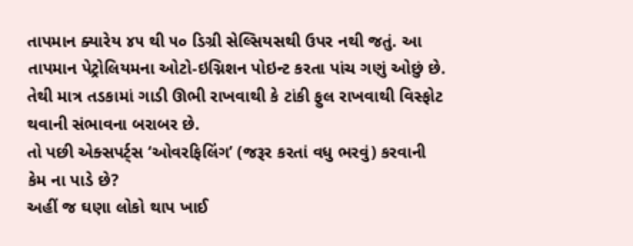તાપમાન ક્યારેય ૪૫ થી ૫૦ ડિગ્રી સેલ્સિયસથી ઉપર નથી જતું. આ તાપમાન પેટ્રોલિયમના ઓટો-ઇગ્નિશન પોઇન્ટ કરતા પાંચ ગણું ઓછું છે. તેથી માત્ર તડકામાં ગાડી ઊભી રાખવાથી કે ટાંકી ફુલ રાખવાથી વિસ્ફોટ થવાની સંભાવના બરાબર છે.
તો પછી એક્સપર્ટ્સ ‘ઓવરફિલિંગ’ (જરૂર કરતાં વધુ ભરવું) કરવાની કેમ ના પાડે છે?
અહીં જ ઘણા લોકો થાપ ખાઈ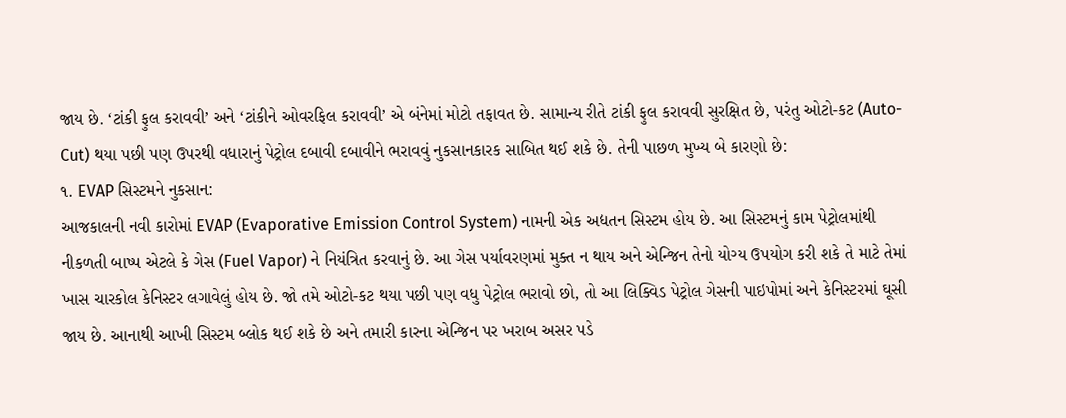જાય છે. ‘ટાંકી ફુલ કરાવવી’ અને ‘ટાંકીને ઓવરફિલ કરાવવી’ એ બંનેમાં મોટો તફાવત છે. સામાન્ય રીતે ટાંકી ફુલ કરાવવી સુરક્ષિત છે, પરંતુ ઓટો-કટ (Auto-Cut) થયા પછી પણ ઉપરથી વધારાનું પેટ્રોલ દબાવી દબાવીને ભરાવવું નુકસાનકારક સાબિત થઈ શકે છે. તેની પાછળ મુખ્ય બે કારણો છે:
૧. EVAP સિસ્ટમને નુકસાન:
આજકાલની નવી કારોમાં EVAP (Evaporative Emission Control System) નામની એક અદ્યતન સિસ્ટમ હોય છે. આ સિસ્ટમનું કામ પેટ્રોલમાંથી નીકળતી બાષ્પ એટલે કે ગેસ (Fuel Vapor) ને નિયંત્રિત કરવાનું છે. આ ગેસ પર્યાવરણમાં મુક્ત ન થાય અને એન્જિન તેનો યોગ્ય ઉપયોગ કરી શકે તે માટે તેમાં ખાસ ચારકોલ કેનિસ્ટર લગાવેલું હોય છે. જો તમે ઓટો-કટ થયા પછી પણ વધુ પેટ્રોલ ભરાવો છો, તો આ લિક્વિડ પેટ્રોલ ગેસની પાઇપોમાં અને કેનિસ્ટરમાં ઘૂસી જાય છે. આનાથી આખી સિસ્ટમ બ્લોક થઈ શકે છે અને તમારી કારના એન્જિન પર ખરાબ અસર પડે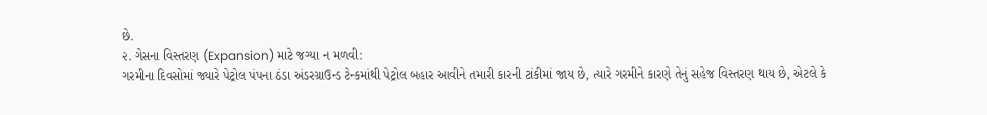છે.
૨. ગેસના વિસ્તરણ (Expansion) માટે જગ્યા ન મળવી:
ગરમીના દિવસોમાં જ્યારે પેટ્રોલ પંપના ઠંડા અંડરગ્રાઉન્ડ ટેન્કમાંથી પેટ્રોલ બહાર આવીને તમારી કારની ટાંકીમાં જાય છે, ત્યારે ગરમીને કારણે તેનું સહેજ વિસ્તરણ થાય છે, એટલે કે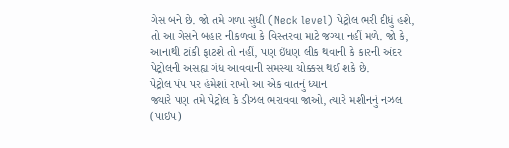ગેસ બને છે. જો તમે ગળા સુધી (Neck level) પેટ્રોલ ભરી દીધું હશે, તો આ ગેસને બહાર નીકળવા કે વિસ્તરવા માટે જગ્યા નહીં મળે. જો કે, આનાથી ટાંકી ફાટશે તો નહીં, પણ ઇંધણ લીક થવાની કે કારની અંદર પેટ્રોલની અસહ્ય ગંધ આવવાની સમસ્યા ચોક્કસ થઈ શકે છે.
પેટ્રોલ પંપ પર હંમેશાં રાખો આ એક વાતનું ધ્યાન
જ્યારે પણ તમે પેટ્રોલ કે ડીઝલ ભરાવવા જાઓ, ત્યારે મશીનનું નઝલ (પાઇપ)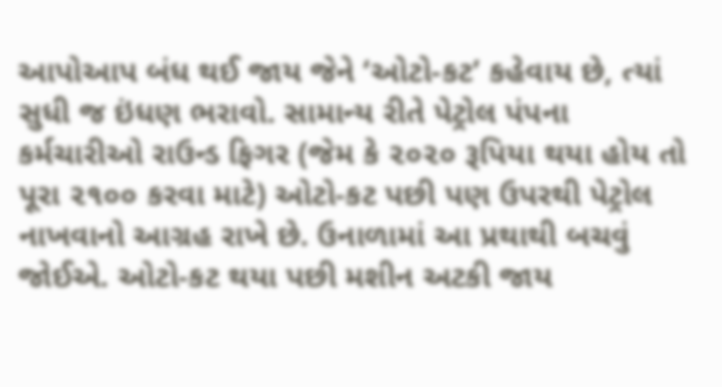આપોઆપ બંધ થઈ જાય જેને ‘ઓટો-કટ’ કહેવાય છે, ત્યાં સુધી જ ઇંધણ ભરાવો. સામાન્ય રીતે પેટ્રોલ પંપના કર્મચારીઓ રાઉન્ડ ફિગર (જેમ કે ૨૦૨૦ રૂપિયા થયા હોય તો પૂરા ૨૧૦૦ કરવા માટે) ઓટો-કટ પછી પણ ઉપરથી પેટ્રોલ નાખવાનો આગ્રહ રાખે છે. ઉનાળામાં આ પ્રથાથી બચવું જોઈએ. ઓટો-કટ થયા પછી મશીન અટકી જાય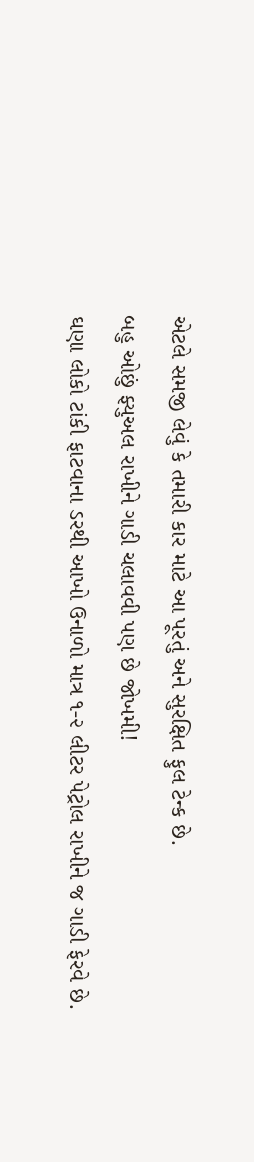એટલે સમજી લેવું કે તમારી કાર માટે આ પૂરતું અને સુરક્ષિત ફુલ ટેન્ક છે.
બહુ ઓછું ફ્યુઅલ રાખીને ગાડી ચલાવવી પણ છે જોખમી!
ઘણા લોકો ટાંકી ફાટવાના ડરથી આખો ઉનાળો માત્ર ૧-૨ લીટર પેટ્રોલ રાખીને જ ગાડી ફેરવે છે.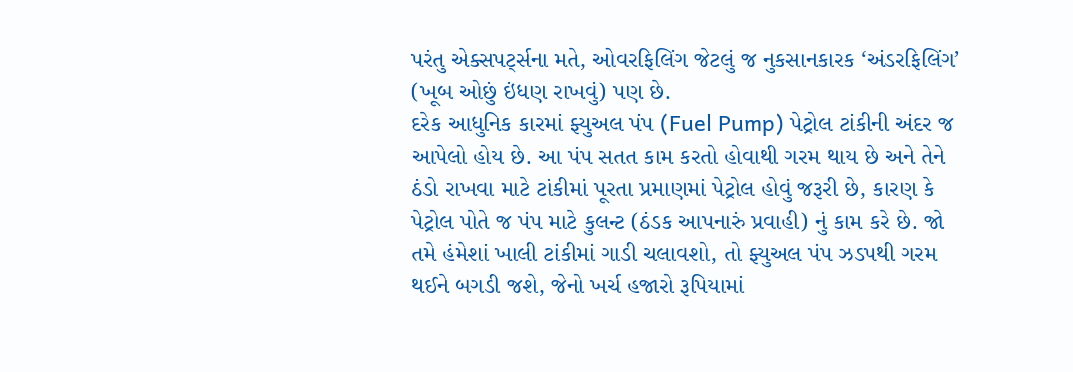પરંતુ એક્સપર્ટ્સના મતે, ઓવરફિલિંગ જેટલું જ નુકસાનકારક ‘અંડરફિલિંગ’ (ખૂબ ઓછું ઇંધણ રાખવું) પણ છે.
દરેક આધુનિક કારમાં ફ્યુઅલ પંપ (Fuel Pump) પેટ્રોલ ટાંકીની અંદર જ આપેલો હોય છે. આ પંપ સતત કામ કરતો હોવાથી ગરમ થાય છે અને તેને ઠંડો રાખવા માટે ટાંકીમાં પૂરતા પ્રમાણમાં પેટ્રોલ હોવું જરૂરી છે, કારણ કે પેટ્રોલ પોતે જ પંપ માટે કુલન્ટ (ઠંડક આપનારું પ્રવાહી) નું કામ કરે છે. જો તમે હંમેશાં ખાલી ટાંકીમાં ગાડી ચલાવશો, તો ફ્યુઅલ પંપ ઝડપથી ગરમ થઈને બગડી જશે, જેનો ખર્ચ હજારો રૂપિયામાં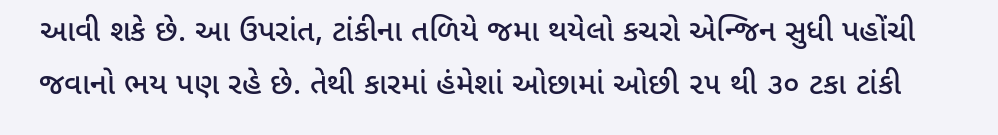આવી શકે છે. આ ઉપરાંત, ટાંકીના તળિયે જમા થયેલો કચરો એન્જિન સુધી પહોંચી જવાનો ભય પણ રહે છે. તેથી કારમાં હંમેશાં ઓછામાં ઓછી ૨૫ થી ૩૦ ટકા ટાંકી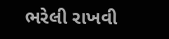ભરેલી રાખવી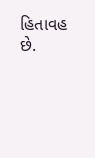હિતાવહ છે.